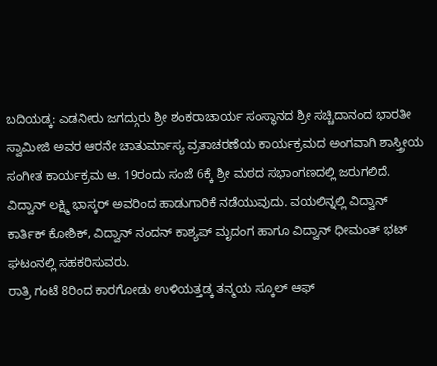ಬದಿಯಡ್ಕ: ಎಡನೀರು ಜಗದ್ಗುರು ಶ್ರೀ ಶಂಕರಾಚಾರ್ಯ ಸಂಸ್ಥಾನದ ಶ್ರೀ ಸಚ್ಚಿದಾನಂದ ಭಾರತೀ ಸ್ವಾಮೀಜಿ ಅವರ ಆರನೇ ಚಾತುರ್ಮಾಸ್ಯ ವ್ರತಾಚರಣೆಯ ಕಾರ್ಯಕ್ರಮದ ಅಂಗವಾಗಿ ಶಾಸ್ತ್ರೀಯ ಸಂಗೀತ ಕಾರ್ಯಕ್ರಮ ಆ. 19ರಂದು ಸಂಜೆ 6ಕ್ಕೆ ಶ್ರೀ ಮಠದ ಸಭಾಂಗಣದಲ್ಲಿ ಜರುಗಲಿದೆ. ವಿದ್ವಾನ್ ಲಕ್ಷ್ಮಿ ಭಾಸ್ಕರ್ ಅವರಿಂದ ಹಾಡುಗಾರಿಕೆ ನಡೆಯುವುದು. ವಯಲಿನ್ನಲ್ಲಿ ವಿದ್ವಾನ್ ಕಾರ್ತಿಕ್ ಕೋಶಿಕ್, ವಿದ್ವಾನ್ ನಂದನ್ ಕಾಶ್ಯಪ್ ಮೃದಂಗ ಹಾಗೂ ವಿದ್ವಾನ್ ಧೀಮಂತ್ ಭಟ್ ಘಟಂನಲ್ಲಿ ಸಹಕರಿಸುವರು.
ರಾತ್ರಿ ಗಂಟೆ 8ರಿಂದ ಕಾರಗೋಡು ಉಳಿಯತ್ತಡ್ಕ ತನ್ಮಯ ಸ್ಕೂಲ್ ಆಫ್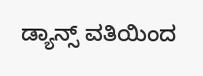ಡ್ಯಾನ್ಸ್ ವತಿಯಿಂದ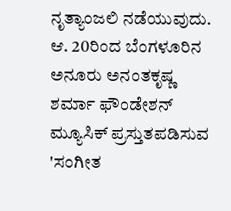ನೃತ್ಯಾಂಜಲಿ ನಡೆಯುವುದು.
ಆ. 20ರಿಂದ ಬೆಂಗಳೂರಿನ ಅನೂರು ಅನಂತಕೃಷ್ಣ ಶರ್ಮಾ ಫೌಂಡೇಶನ್ ಮ್ಯೂಸಿಕ್ ಪ್ರಸ್ತುತಪಡಿಸುವ 'ಸಂಗೀತ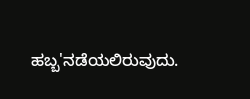ಹಬ್ಬ'ನಡೆಯಲಿರುವುದು.